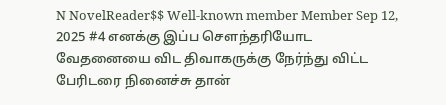N NovelReader$$ Well-known member Member Sep 12, 2025 #4 எனக்கு இப்ப சௌந்தரியோட வேதனையை விட திவாகருக்கு நேர்ந்து விட்ட பேரிடரை நினைச்சு தான்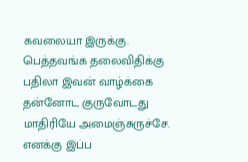கவலையா இருக்கு. பெத்தவங்க தலைவிதிக்கு பதிலா இவன் வாழ்க்கை தன்னோட குருவோடது மாதிரியே அமைஞ்சுருச்சே.
எனக்கு இப்ப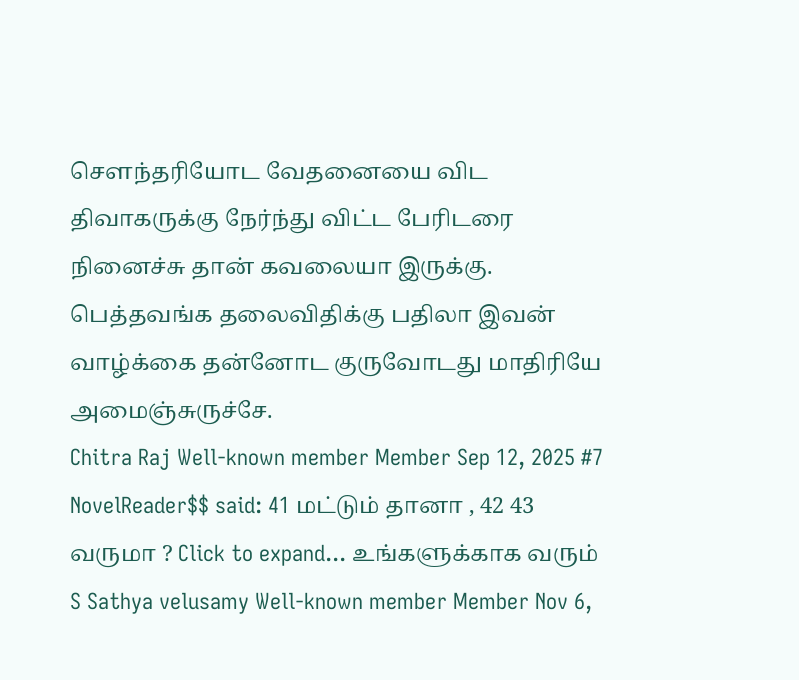சௌந்தரியோட வேதனையை விட திவாகருக்கு நேர்ந்து விட்ட பேரிடரை நினைச்சு தான் கவலையா இருக்கு. பெத்தவங்க தலைவிதிக்கு பதிலா இவன் வாழ்க்கை தன்னோட குருவோடது மாதிரியே அமைஞ்சுருச்சே.
Chitra Raj Well-known member Member Sep 12, 2025 #7 NovelReader$$ said: 41 மட்டும் தானா , 42 43 வருமா ? Click to expand... உங்களுக்காக வரும்
S Sathya velusamy Well-known member Member Nov 6,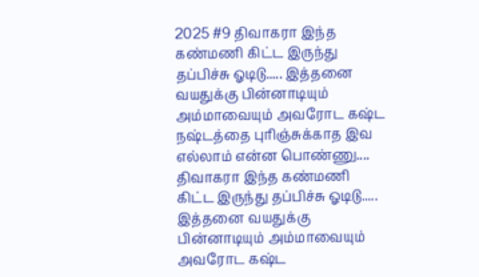2025 #9 திவாகரா இந்த கண்மணி கிட்ட இருந்து தப்பிச்சு ஓடிடு..... இத்தனை வயதுக்கு பின்னாடியும் அம்மாவையும் அவரோட கஷ்ட நஷ்டத்தை புரிஞ்சுக்காத இவ எல்லாம் என்ன பொண்ணு....
திவாகரா இந்த கண்மணி கிட்ட இருந்து தப்பிச்சு ஓடிடு..... இத்தனை வயதுக்கு பின்னாடியும் அம்மாவையும் அவரோட கஷ்ட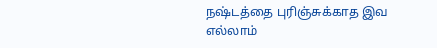நஷ்டத்தை புரிஞ்சுக்காத இவ எல்லாம்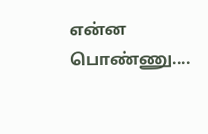என்ன பொண்ணு....